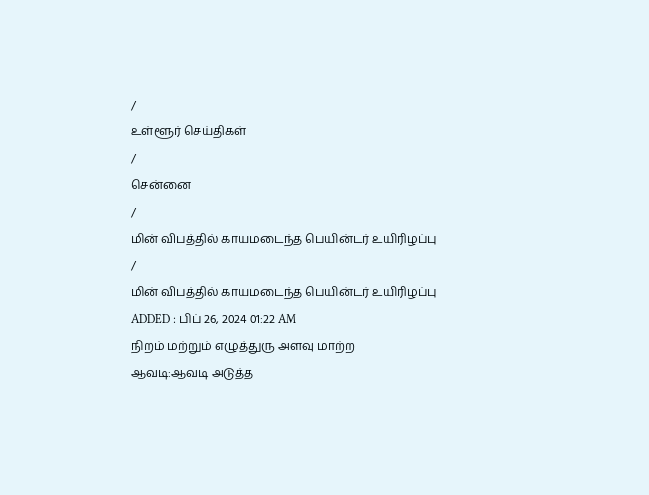/
உள்ளூர் செய்திகள்
/
சென்னை
/
மின் விபத்தில் காயமடைந்த பெயின்டர் உயிரிழப்பு
/
மின் விபத்தில் காயமடைந்த பெயின்டர் உயிரிழப்பு
ADDED : பிப் 26, 2024 01:22 AM
நிறம் மற்றும் எழுத்துரு அளவு மாற்ற
ஆவடி:ஆவடி அடுத்த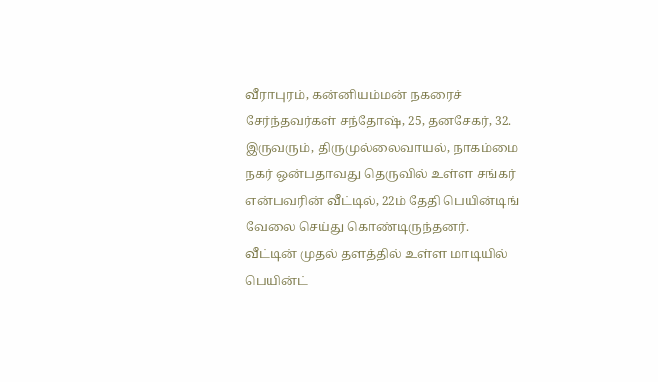வீராபுரம், கன்னியம்மன் நகரைச் சேர்ந்தவர்கள் சந்தோஷ், 25, தனசேகர், 32. இருவரும், திருமுல்லைவாயல், நாகம்மை நகர் ஒன்பதாவது தெருவில் உள்ள சங்கர் என்பவரின் வீட்டில், 22ம் தேதி பெயின்டிங் வேலை செய்து கொண்டிருந்தனர்.
வீட்டின் முதல் தளத்தில் உள்ள மாடியில் பெயின்ட்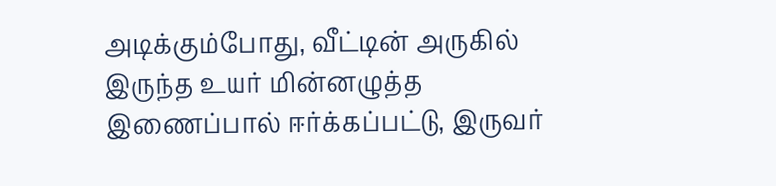அடிக்கும்போது, வீட்டின் அருகில் இருந்த உயர் மின்னழுத்த இணைப்பால் ஈர்க்கப்பட்டு, இருவர்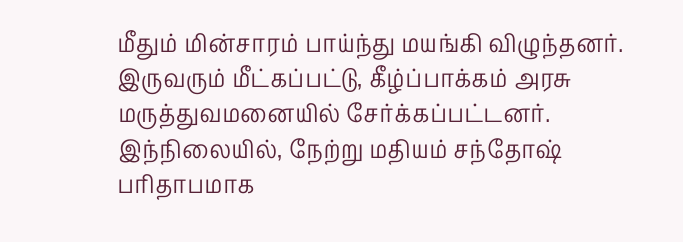மீதும் மின்சாரம் பாய்ந்து மயங்கி விழுந்தனர்.
இருவரும் மீட்கப்பட்டு, கீழ்ப்பாக்கம் அரசு மருத்துவமனையில் சேர்க்கப்பட்டனர். இந்நிலையில், நேற்று மதியம் சந்தோஷ் பரிதாபமாக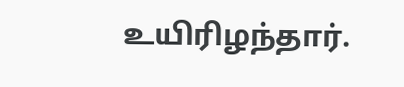உயிரிழந்தார்.